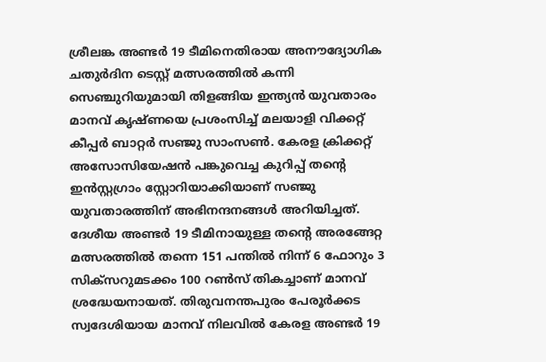ശ്രീലങ്ക അണ്ടർ 19 ടീമിനെതിരായ അനൗദ്യോഗിക ചതുർദിന ടെസ്റ്റ് മത്സരത്തിൽ കന്നി സെഞ്ചുറിയുമായി തിളങ്ങിയ ഇന്ത്യൻ യുവതാരം മാനവ് കൃഷ്ണയെ പ്രശംസിച്ച് മലയാളി വിക്കറ്റ് കീപ്പർ ബാറ്റർ സഞ്ജു സാംസൺ. കേരള ക്രിക്കറ്റ് അസോസിയേഷൻ പങ്കുവെച്ച കുറിപ്പ് തന്റെ ഇൻസ്റ്റഗ്രാം സ്റ്റോറിയാക്കിയാണ് സഞ്ജു യുവതാരത്തിന് അഭിനന്ദനങ്ങൾ അറിയിച്ചത്. ദേശീയ അണ്ടർ 19 ടീമിനായുള്ള തന്റെ അരങ്ങേറ്റ മത്സരത്തിൽ തന്നെ 151 പന്തിൽ നിന്ന് 6 ഫോറും 3 സിക്സറുമടക്കം 100 റൺസ് തികച്ചാണ് മാനവ് ശ്രദ്ധേയനായത്. തിരുവനന്തപുരം പേരൂർക്കട സ്വദേശിയായ മാനവ് നിലവിൽ കേരള അണ്ടർ 19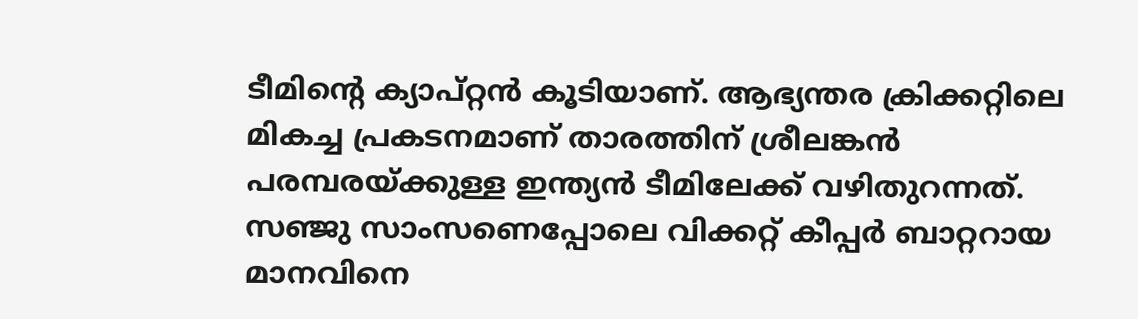ടീമിന്റെ ക്യാപ്റ്റൻ കൂടിയാണ്. ആഭ്യന്തര ക്രിക്കറ്റിലെ മികച്ച പ്രകടനമാണ് താരത്തിന് ശ്രീലങ്കൻ പരമ്പരയ്ക്കുള്ള ഇന്ത്യൻ ടീമിലേക്ക് വഴിതുറന്നത്.
സഞ്ജു സാംസണെപ്പോലെ വിക്കറ്റ് കീപ്പർ ബാറ്ററായ മാനവിനെ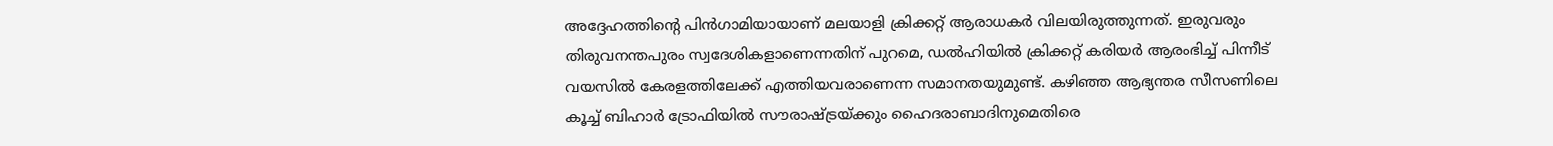അദ്ദേഹത്തിന്റെ പിൻഗാമിയായാണ് മലയാളി ക്രിക്കറ്റ് ആരാധകർ വിലയിരുത്തുന്നത്. ഇരുവരും തിരുവനന്തപുരം സ്വദേശികളാണെന്നതിന് പുറമെ, ഡൽഹിയിൽ ക്രിക്കറ്റ് കരിയർ ആരംഭിച്ച് പിന്നീട് വയസിൽ കേരളത്തിലേക്ക് എത്തിയവരാണെന്ന സമാനതയുമുണ്ട്. കഴിഞ്ഞ ആഭ്യന്തര സീസണിലെ കൂച്ച് ബിഹാർ ട്രോഫിയിൽ സൗരാഷ്ട്രയ്ക്കും ഹൈദരാബാദിനുമെതിരെ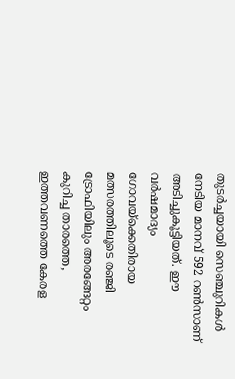തുടർച്ചയായി സെഞ്ചുറികൾ നേടിയ മാനവ് 592 റൺസാണ് അടിച്ചുകൂട്ടിയത്. ഈ വർഷമാദ്യം ഗോവയ്ക്കെതിരായ മത്സരത്തിലൂടെ രഞ്ജി ട്രോഫിയിലും അരങ്ങേറ്റം കുറിച്ച താരത്തെ, ഇത്തവണത്തെ കേരള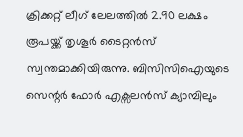ക്രിക്കറ്റ് ലീഗ് ലേലത്തിൽ 2.90 ലക്ഷം രൂപയ്ക്ക് തൃശൂർ ടൈറ്റൻസ് സ്വന്തമാക്കിയിരുന്നു. ബിസിസിഐയുടെ സെന്റർ ഫോർ എക്സലൻസ് ക്യാമ്പിലും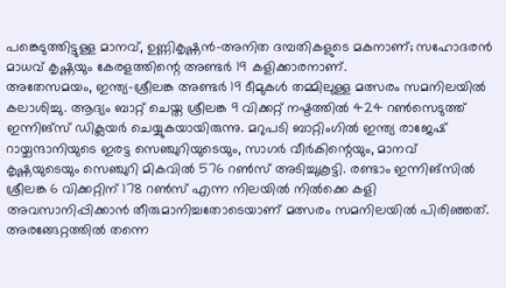പങ്കെടുത്തിട്ടുള്ള മാനവ്, ഉണ്ണികൃഷ്ണൻ-അനിത ദമ്പതികളുടെ മകനാണ്; സഹോദരൻ മാധവ് കൃഷ്ണയും കേരളത്തിന്റെ അണ്ടർ 19 കളിക്കാരനാണ്.
അതേസമയം, ഇന്ത്യ-ശ്രീലങ്ക അണ്ടർ 19 ടീമുകൾ തമ്മിലുള്ള മത്സരം സമനിലയിൽ കലാശിച്ചു. ആദ്യം ബാറ്റ് ചെയ്ത ശ്രീലങ്ക 9 വിക്കറ്റ് നഷ്ടത്തിൽ 424 റൺസെടുത്ത് ഇന്നിങ്സ് ഡിക്ലയർ ചെയ്യുകയായിരുന്നു. മറുപടി ബാറ്റിംഗിൽ ഇന്ത്യ രാജേഷ് റായ്ചന്ദാനിയുടെ ഇരട്ട സെഞ്ചുറിയുടെയും, സാഗർ വീർകിന്റെയും, മാനവ് കൃഷ്ണയുടെയും സെഞ്ചുറി മികവിൽ 576 റൺസ് അടിച്ചുകൂട്ടി. രണ്ടാം ഇന്നിങ്സിൽ ശ്രീലങ്ക 6 വിക്കറ്റിന് 178 റൺസ് എന്ന നിലയിൽ നിൽക്കെ കളി അവസാനിപ്പിക്കാൻ തീരുമാനിച്ചതോടെയാണ് മത്സരം സമനിലയിൽ പിരിഞ്ഞത്. അരങ്ങേറ്റത്തിൽ തന്നെ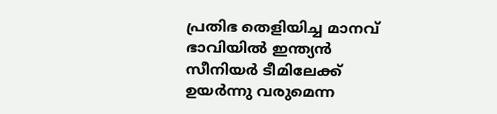പ്രതിഭ തെളിയിച്ച മാനവ് ഭാവിയിൽ ഇന്ത്യൻ സീനിയർ ടീമിലേക്ക് ഉയർന്നു വരുമെന്ന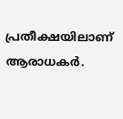പ്രതീക്ഷയിലാണ് ആരാധകർ.